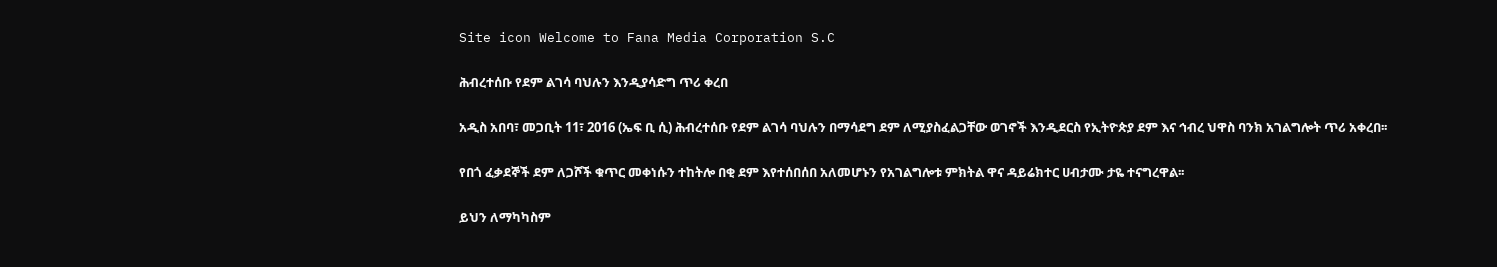Site icon Welcome to Fana Media Corporation S.C

ሕብረተሰቡ የደም ልገሳ ባህሉን እንዲያሳድግ ጥሪ ቀረበ

አዲስ አበባ፣ መጋቢት 11፣ 2016 (ኤፍ ቢ ሲ) ሕብረተሰቡ የደም ልገሳ ባህሉን በማሳደግ ደም ለሚያስፈልጋቸው ወገኖች እንዲደርስ የኢትዮጵያ ደም እና ኅብረ ህዋስ ባንክ አገልግሎት ጥሪ አቀረበ፡፡

የበጎ ፈቃደኞች ደም ለጋሾች ቁጥር መቀነሱን ተከትሎ በቂ ደም እየተሰበሰበ አለመሆኑን የአገልግሎቱ ምክትል ዋና ዳይሬክተር ሀብታሙ ታዬ ተናግረዋል፡፡

ይህን ለማካካስም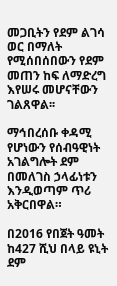መጋቢትን የደም ልገሳ ወር በማለት የሚሰበሰበውን የደም መጠን ከፍ ለማድረግ እየሠሩ መሆናቸውን ገልጸዋል፡፡

ማኅበረሰቡ ቀዳሚ የሆነውን የሰብዓዊነት አገልግሎት ደም በመለገስ ኃላፊነቱን እንዲወጣም ጥሪ አቅርበዋል።

በ2016 የበጀት ዓመት ከ427 ሺህ በላይ ዩኒት ደም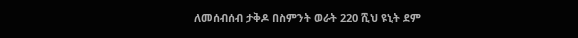ለመሰብሰብ ታቅዶ በስምንት ወራት 220 ሺህ ዩኒት ደም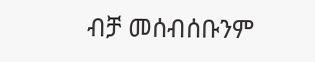ብቻ መሰብሰቡንም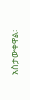አስታውቀዋል፡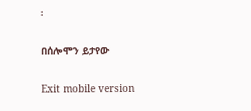፡

በሰሎሞን ይታየው

Exit mobile version